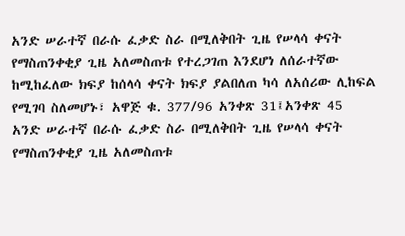አንድ ሠራተኛ በራሱ ፈቃድ ስራ በሚለቅበት ጊዜ የሠላሳ ቀናት የማስጠንቀቂያ ጊዜ አለመስጠቱ የተረጋገጠ እንደሆነ ለሰራተኛው ከሚከፈለው ክፍያ ከሰላሳ ቀናት ክፍያ ያልበለጠ ካሳ ለአሰሪው ሊከፍል የሚገባ ስለመሆኑ፣ አዋጅ ቁ. 377/96 አንቀጽ 31፤አንቀጽ 45
አንድ ሠራተኛ በራሱ ፈቃድ ስራ በሚለቅበት ጊዜ የሠላሳ ቀናት የማስጠንቀቂያ ጊዜ አለመስጠቱ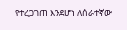የተረጋገጠ እንደሆነ ለሰራተኛው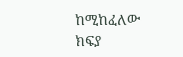ከሚከፈለው ክፍያ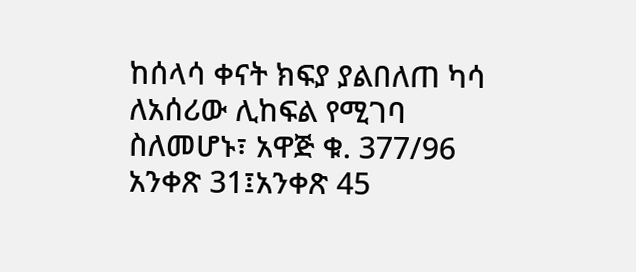ከሰላሳ ቀናት ክፍያ ያልበለጠ ካሳ ለአሰሪው ሊከፍል የሚገባ ስለመሆኑ፣ አዋጅ ቁ. 377/96 አንቀጽ 31፤አንቀጽ 45